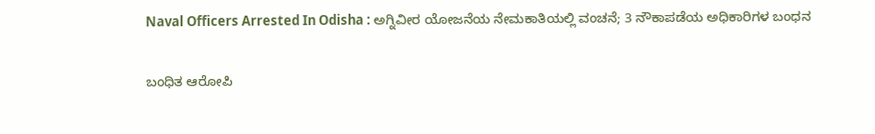Naval Officers Arrested In Odisha : ಅಗ್ನಿವೀರ ಯೋಜನೆಯ ನೇಮಕಾತಿಯಲ್ಲಿ ವಂಚನೆ; 3 ನೌಕಾಪಡೆಯ ಅಧಿಕಾರಿಗಳ ಬಂಧನ

ಬಂಧಿತ ಆರೋಪಿ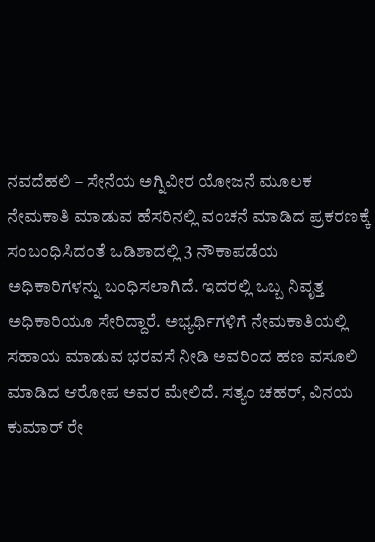ನವದೆಹಲಿ – ಸೇನೆಯ ಅಗ್ನಿವೀರ ಯೋಜನೆ ಮೂಲಕ ನೇಮಕಾತಿ ಮಾಡುವ ಹೆಸರಿನಲ್ಲಿ ವಂಚನೆ ಮಾಡಿದ ಪ್ರಕರಣಕ್ಕೆ ಸಂಬಂಧಿಸಿದಂತೆ ಒಡಿಶಾದಲ್ಲಿ 3 ನೌಕಾಪಡೆಯ ಅಧಿಕಾರಿಗಳನ್ನು ಬಂಧಿಸಲಾಗಿದೆ. ಇದರಲ್ಲಿ ಒಬ್ಬ ನಿವೃತ್ತ ಅಧಿಕಾರಿಯೂ ಸೇರಿದ್ದಾರೆ. ಅಭ್ಯರ್ಥಿಗಳಿಗೆ ನೇಮಕಾತಿಯಲ್ಲಿ ಸಹಾಯ ಮಾಡುವ ಭರವಸೆ ನೀಡಿ ಅವರಿಂದ ಹಣ ವಸೂಲಿ ಮಾಡಿದ ಆರೋಪ ಅವರ ಮೇಲಿದೆ. ಸತ್ಯಂ ಚಹರ್, ವಿನಯ ಕುಮಾರ್ ರೇ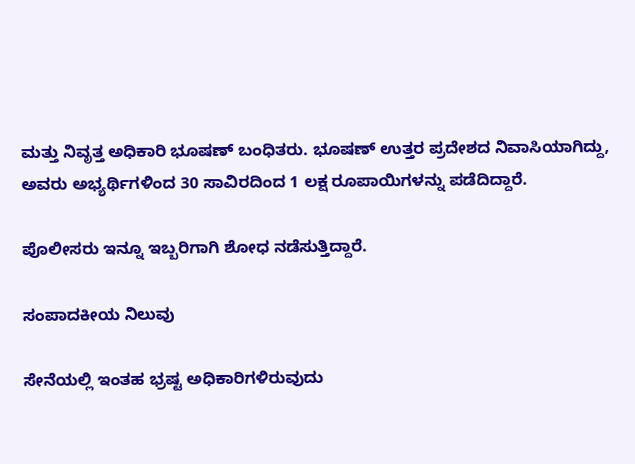ಮತ್ತು ನಿವೃತ್ತ ಅಧಿಕಾರಿ ಭೂಷಣ್ ಬಂಧಿತರು. ಭೂಷಣ್ ಉತ್ತರ ಪ್ರದೇಶದ ನಿವಾಸಿಯಾಗಿದ್ದು, ಅವರು ಅಭ್ಯರ್ಥಿಗಳಿಂದ 30 ಸಾವಿರದಿಂದ 1 ಲಕ್ಷ ರೂಪಾಯಿಗಳನ್ನು ಪಡೆದಿದ್ದಾರೆ.

ಪೊಲೀಸರು ಇನ್ನೂ ಇಬ್ಬರಿಗಾಗಿ ಶೋಧ ನಡೆಸುತ್ತಿದ್ದಾರೆ.

ಸಂಪಾದಕೀಯ ನಿಲುವು

ಸೇನೆಯಲ್ಲಿ ಇಂತಹ ಭ್ರಷ್ಟ ಅಧಿಕಾರಿಗಳಿರುವುದು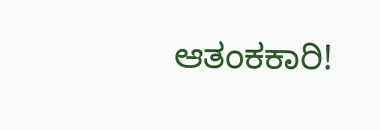ಆತಂಕಕಾರಿ!